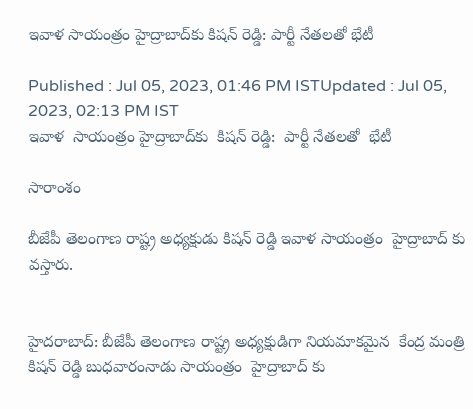ఇవాళ సాయంత్రం హైద్రాబాద్‌కు కిషన్ రెడ్డి: పార్టీ నేతలతో భేటీ

Published : Jul 05, 2023, 01:46 PM ISTUpdated : Jul 05, 2023, 02:13 PM IST
ఇవాళ  సాయంత్రం హైద్రాబాద్‌కు  కిషన్ రెడ్డి:  పార్టీ నేతలతో  భేటీ

సారాంశం

బీజేపీ తెలంగాణ రాష్ట్ర అధ్యక్షుడు కిషన్ రెడ్డి ఇవాళ సాయంత్రం  హైద్రాబాద్ కు వస్తారు.


హైదరాబాద్: బీజేపీ తెలంగాణ రాష్ట్ర అధ్యక్షుడిగా నియమాకమైన  కేంద్ర మంత్రి కిషన్ రెడ్డి బుధవారంనాడు సాయంత్రం  హైద్రాబాద్ కు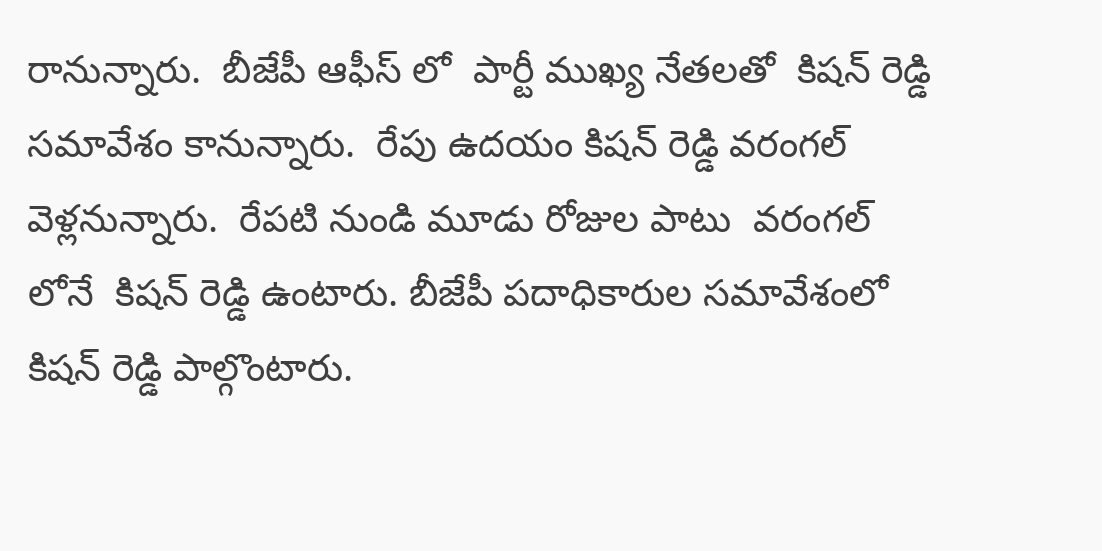రానున్నారు.  బీజేపీ ఆఫీస్ లో  పార్టీ ముఖ్య నేతలతో  కిషన్ రెడ్డి సమావేశం కానున్నారు.  రేపు ఉదయం కిషన్ రెడ్డి వరంగల్ వెళ్లనున్నారు.  రేపటి నుండి మూడు రోజుల పాటు  వరంగల్ లోనే  కిషన్ రెడ్డి ఉంటారు. బీజేపీ పదాధికారుల సమావేశంలో   కిషన్ రెడ్డి పాల్గొంటారు.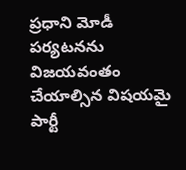ప్రధాని మోడీ  పర్యటనను విజయవంతం  చేయాల్సిన విషయమై  పార్టీ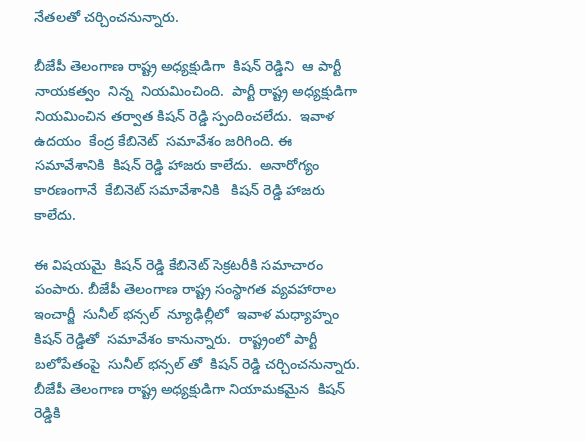నేతలతో చర్చించనున్నారు.

బీజేపీ తెలంగాణ రాష్ట్ర అధ్యక్షుడిగా  కిషన్ రెడ్డిని  ఆ పార్టీ నాయకత్వం  నిన్న  నియమించింది.  పార్టీ రాష్ట్ర అధ్యక్షుడిగా నియమించిన తర్వాత కిషన్ రెడ్డి స్పందించలేదు.  ఇవాళ  ఉదయం  కేంద్ర కేబినెట్  సమావేశం జరిగింది. ఈ సమావేశానికి  కిషన్ రెడ్డి హాజరు కాలేదు.  అనారోగ్యం కారణంగానే  కేబినెట్ సమావేశానికి   కిషన్ రెడ్డి హాజరు కాలేదు.

ఈ విషయమై  కిషన్ రెడ్డి కేబినెట్ సెక్రటరీకి సమాచారం పంపారు. బీజేపీ తెలంగాణ రాష్ట్ర సంస్థాగత వ్యవహారాల ఇంచార్జీ  సునీల్ భన్సల్  న్యూఢిల్లీలో  ఇవాళ మధ్యాహ్నం కిషన్ రెడ్డితో  సమావేశం కానున్నారు.  రాష్ట్రంలో పార్టీ బలోపేతంపై  సునీల్ భన్సల్ తో  కిషన్ రెడ్డి చర్చించనున్నారు. బీజేపీ తెలంగాణ రాష్ట్ర అధ్యక్షుడిగా నియామకమైన  కిషన్ రెడ్డికి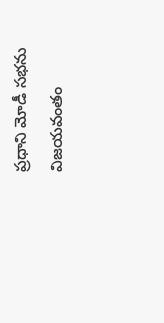ప్రధాని మోడీ సభను విజయవంతం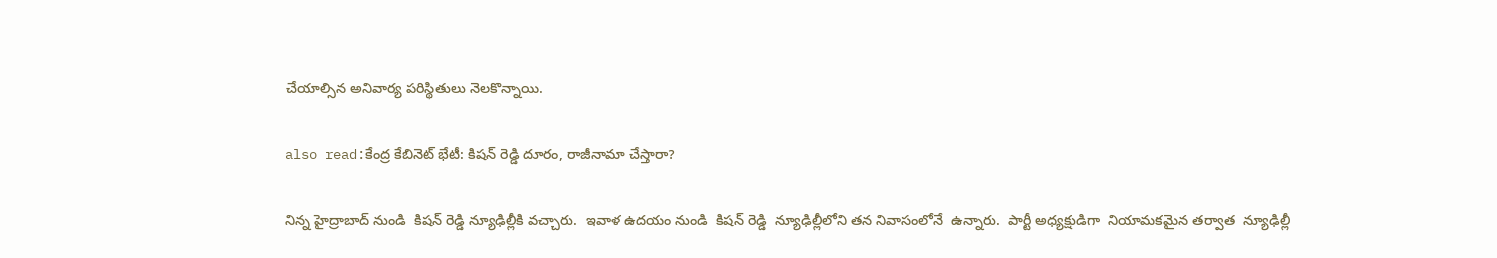చేయాల్సిన అనివార్య పరిస్థితులు నెలకొన్నాయి.

also read:కేంద్ర కేబినెట్ భేటీ: కిషన్ రెడ్డి దూరం, రాజీనామా చేస్తారా?

నిన్న హైద్రాబాద్ నుండి  కిషన్ రెడ్డి న్యూఢిల్లీకి వచ్చారు.  ఇవాళ ఉదయం నుండి  కిషన్ రెడ్డి  న్యూఢిల్లీలోని తన నివాసంలోనే  ఉన్నారు.  పార్టీ అధ్యక్షుడిగా  నియామకమైన తర్వాత  న్యూఢిల్లీ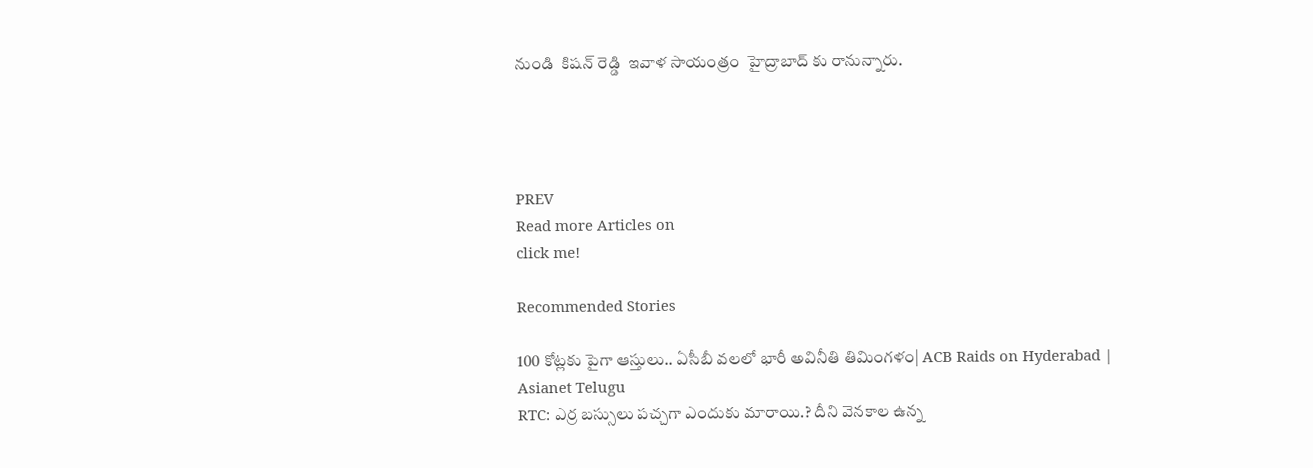నుండి  కిషన్ రెడ్డి  ఇవాళ సాయంత్రం  హైద్రాబాద్ కు రానున్నారు.




PREV
Read more Articles on
click me!

Recommended Stories

100 కోట్లకు పైగా ఆస్తులు.. ఏసీబీ వలలో భారీ అవినీతి తిమింగళం| ACB Raids on Hyderabad | Asianet Telugu
RTC: ఎర్ర బ‌స్సులు ప‌చ్చ‌గా ఎందుకు మారాయి.? దీని వెన‌కాల ఉన్న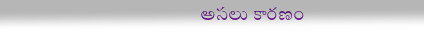అస‌లు కార‌ణం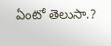ఏంటో తెలుసా.?